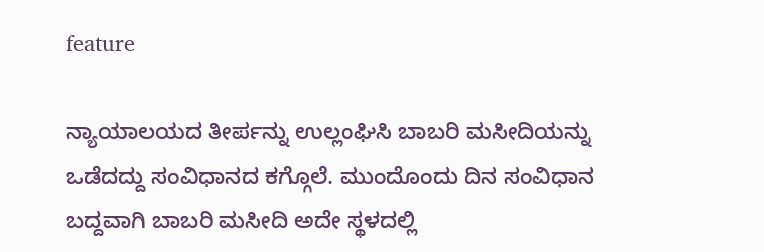feature

ನ್ಯಾಯಾಲಯದ ತೀರ್ಪನ್ನು ಉಲ್ಲಂಘಿಸಿ ಬಾಬರಿ ಮಸೀದಿಯನ್ನು ಒಡೆದದ್ದು ಸಂವಿಧಾನದ ಕಗ್ಗೊಲೆ. ಮುಂದೊಂದು ದಿನ ಸಂವಿಧಾನ ಬದ್ದವಾಗಿ ಬಾಬರಿ ಮಸೀದಿ ಅದೇ ಸ್ಥಳದಲ್ಲಿ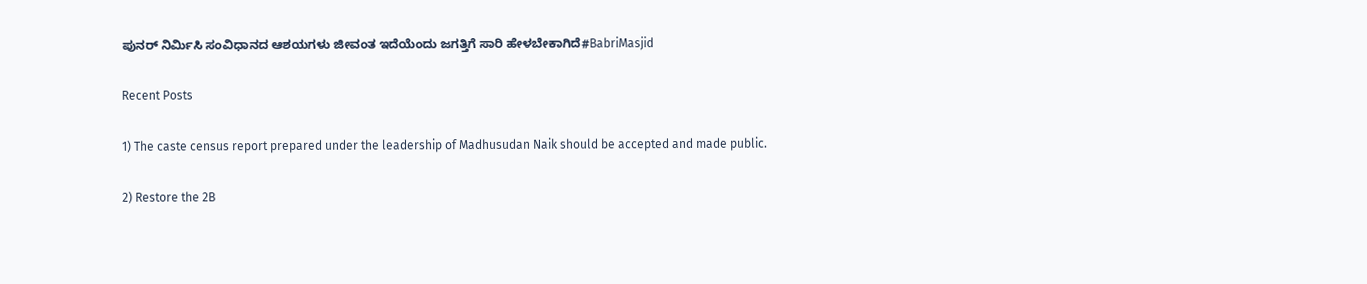ಪುನರ್ ನಿರ್ಮಿಸಿ ಸಂವಿಧಾನದ ಆಶಯಗಳು ಜೀವಂತ ಇದೆಯೆಂದು ಜಗತ್ತಿಗೆ ಸಾರಿ ಹೇಳಬೇಕಾಗಿದೆ#BabriMasjid

Recent Posts

1) The caste census report prepared under the leadership of Madhusudan Naik should be accepted and made public.

2) Restore the 2B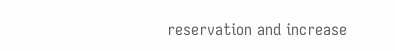reservation and increase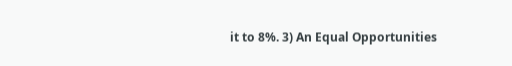it to 8%. 3) An Equal Opportunities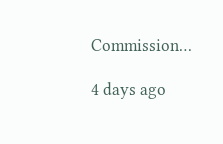Commission…

4 days ago